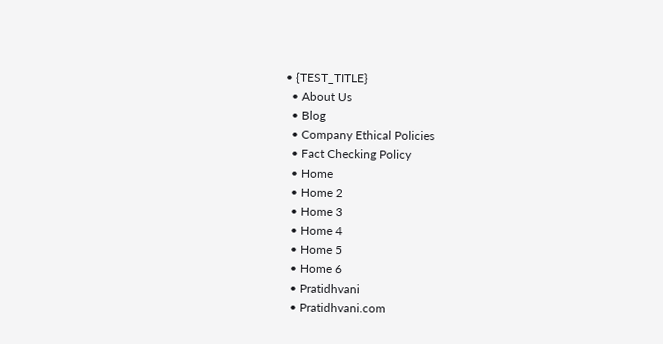• {TEST_TITLE}
  • About Us
  • Blog
  • Company Ethical Policies
  • Fact Checking Policy
  • Home
  • Home 2
  • Home 3
  • Home 4
  • Home 5
  • Home 6
  • Pratidhvani
  • Pratidhvani.com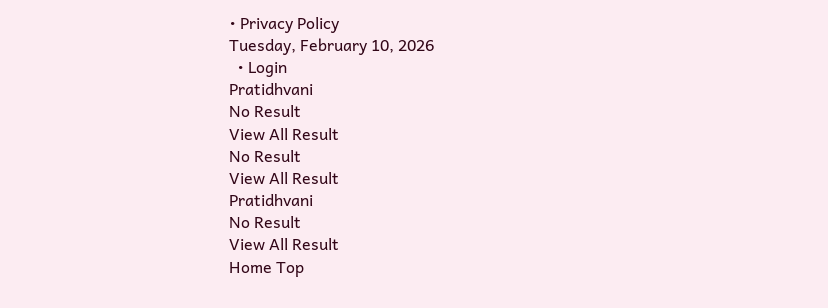• Privacy Policy
Tuesday, February 10, 2026
  • Login
Pratidhvani
No Result
View All Result
No Result
View All Result
Pratidhvani
No Result
View All Result
Home Top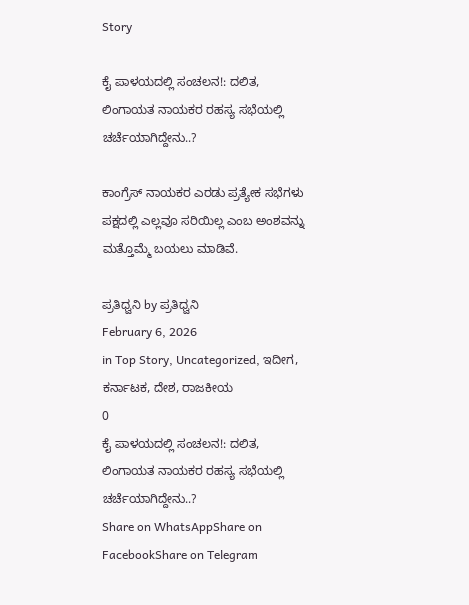Story

ಕೈ ಪಾಳಯದಲ್ಲಿ ಸಂಚಲನ!: ದಲಿತ, ಲಿಂಗಾಯತ ನಾಯಕರ ರಹಸ್ಯ ಸಭೆಯಲ್ಲಿ ಚರ್ಚೆಯಾಗಿದ್ದೇನು..?

ಕಾಂಗ್ರೆಸ್‌ ನಾಯಕರ ಎರಡು ಪ್ರತ್ಯೇಕ ಸಭೆಗಳು ಪಕ್ಷದಲ್ಲಿ ಎಲ್ಲವೂ ಸರಿಯಿಲ್ಲ ಎಂಬ ಅಂಶವನ್ನು ಮತ್ತೊಮ್ಮೆ ಬಯಲು ಮಾಡಿವೆ.

ಪ್ರತಿಧ್ವನಿ by ಪ್ರತಿಧ್ವನಿ
February 6, 2026
in Top Story, Uncategorized, ಇದೀಗ, ಕರ್ನಾಟಕ, ದೇಶ, ರಾಜಕೀಯ
0
ಕೈ ಪಾಳಯದಲ್ಲಿ ಸಂಚಲನ!: ದಲಿತ, ಲಿಂಗಾಯತ ನಾಯಕರ ರಹಸ್ಯ ಸಭೆಯಲ್ಲಿ ಚರ್ಚೆಯಾಗಿದ್ದೇನು..?
Share on WhatsAppShare on FacebookShare on Telegram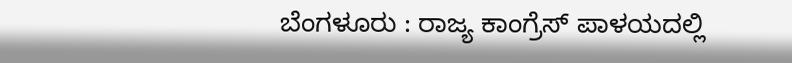ಬೆಂಗಳೂರು : ರಾಜ್ಯ ಕಾಂಗ್ರೆಸ್‌ ಪಾಳಯದಲ್ಲಿ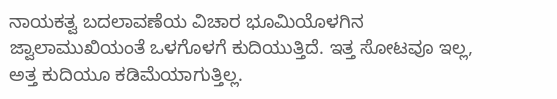ನಾಯಕತ್ವ ಬದಲಾವಣೆಯ ವಿಚಾರ ಭೂಮಿಯೊಳಗಿನ ಜ್ವಾಲಾಮುಖಿಯಂತೆ ಒಳಗೊಳಗೆ ಕುದಿಯುತ್ತಿದೆ. ಇತ್ತ ಸೋಟವೂ ಇಲ್ಲ, ಅತ್ತ ಕುದಿಯೂ ಕಡಿಮೆಯಾಗುತ್ತಿಲ್ಲ.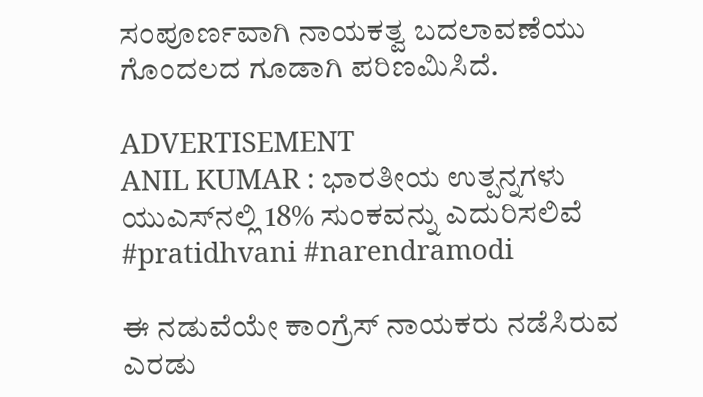ಸಂಪೂರ್ಣವಾಗಿ ನಾಯಕತ್ವ ಬದಲಾವಣೆಯು ಗೊಂದಲದ ಗೂಡಾಗಿ ಪರಿಣಮಿಸಿದೆ.

ADVERTISEMENT
ANIL KUMAR : ಭಾರತೀಯ ಉತ್ಪನ್ನಗಳು ಯುಎಸ್‌ನಲ್ಲಿ 18% ಸುಂಕವನ್ನು ಎದುರಿಸಲಿವೆ #pratidhvani #narendramodi

ಈ ನಡುವೆಯೇ ಕಾಂಗ್ರೆಸ್‌ ನಾಯಕರು ನಡೆಸಿರುವ ಎರಡು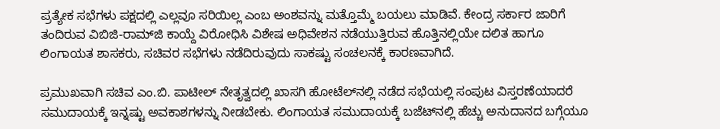ಪ್ರತ್ಯೇಕ ಸಭೆಗಳು ಪಕ್ಷದಲ್ಲಿ ಎಲ್ಲವೂ ಸರಿಯಿಲ್ಲ ಎಂಬ ಅಂಶವನ್ನು ಮತ್ತೊಮ್ಮೆ ಬಯಲು ಮಾಡಿವೆ. ಕೇಂದ್ರ ಸರ್ಕಾರ ಜಾರಿಗೆ ತಂದಿರುವ ವಿಬಿಜಿ-ರಾಮ್‌ಜಿ ಕಾಯ್ದೆ ವಿರೋಧಿಸಿ ವಿಶೇಷ ಅಧಿವೇಶನ ನಡೆಯುತ್ತಿರುವ ಹೊತ್ತಿನಲ್ಲಿಯೇ ದಲಿತ ಹಾಗೂ ಲಿಂಗಾಯತ ಶಾಸಕರು, ಸಚಿವರ ಸಭೆಗಳು ನಡೆದಿರುವುದು ಸಾಕಷ್ಟು ಸಂಚಲನಕ್ಕೆ ಕಾರಣವಾಗಿದೆ.

ಪ್ರಮುಖವಾಗಿ ಸಚಿವ ಎಂ.ಬಿ. ಪಾಟೀಲ್‌ ನೇತೃತ್ವದಲ್ಲಿ ಖಾಸಗಿ ಹೋಟೆಲ್‌ನಲ್ಲಿ ನಡೆದ ಸಭೆಯಲ್ಲಿ ಸಂಪುಟ ವಿಸ್ತರಣೆಯಾದರೆ ಸಮುದಾಯಕ್ಕೆ ಇನ್ನಷ್ಟು ಅವಕಾಶಗಳನ್ನು ನೀಡಬೇಕು. ಲಿಂಗಾಯತ ಸಮುದಾಯಕ್ಕೆ ಬಜೆಟ್‌ನಲ್ಲಿ ಹೆಚ್ಚು ಅನುದಾನದ ಬಗ್ಗೆಯೂ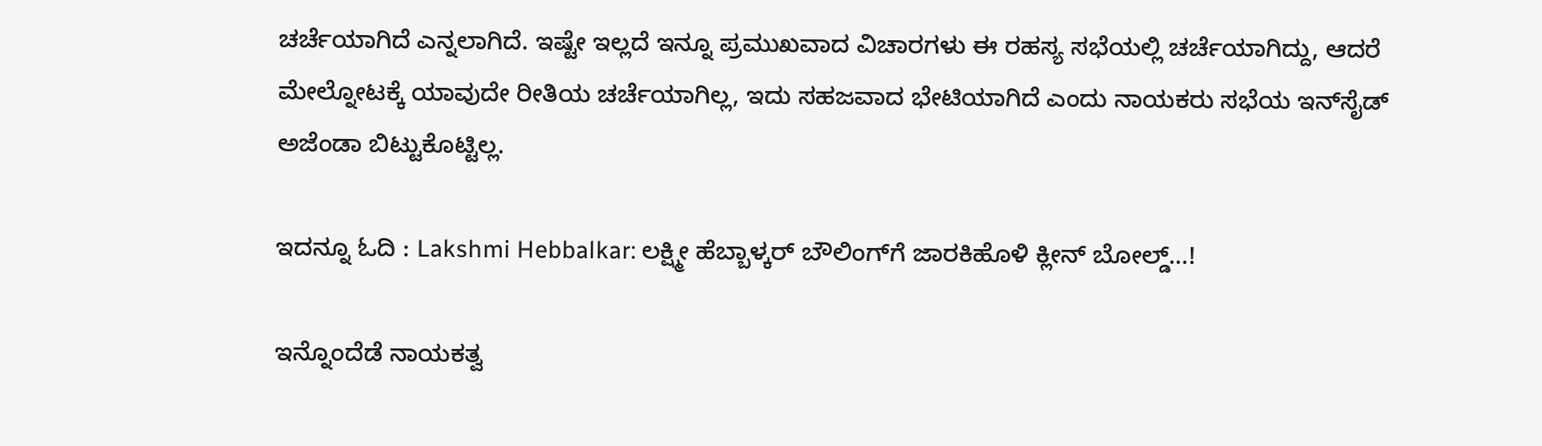ಚರ್ಚೆಯಾಗಿದೆ ಎನ್ನಲಾಗಿದೆ. ಇಷ್ಟೇ ಇಲ್ಲದೆ ಇನ್ನೂ ಪ್ರಮುಖವಾದ ವಿಚಾರಗಳು ಈ ರಹಸ್ಯ ಸಭೆಯಲ್ಲಿ ಚರ್ಚೆಯಾಗಿದ್ದು, ಆದರೆ ಮೇಲ್ನೋಟಕ್ಕೆ ಯಾವುದೇ ರೀತಿಯ ಚರ್ಚೆಯಾಗಿಲ್ಲ, ಇದು ಸಹಜವಾದ ಭೇಟಿಯಾಗಿದೆ ಎಂದು ನಾಯಕರು ಸಭೆಯ ಇನ್‌ಸೈಡ್‌ ಅಜೆಂಡಾ ಬಿಟ್ಟುಕೊಟ್ಟಿಲ್ಲ.

ಇದನ್ನೂ ಓದಿ : Lakshmi Hebbalkar: ಲಕ್ಷ್ಮೀ ಹೆಬ್ಬಾಳ್ಕರ್ ಬೌಲಿಂಗ್‌ಗೆ ಜಾರಕಿಹೊಳಿ ಕ್ಲೀನ್‌ ಬೋಲ್ಡ್‌…!

ಇನ್ನೊಂದೆಡೆ ನಾಯಕತ್ವ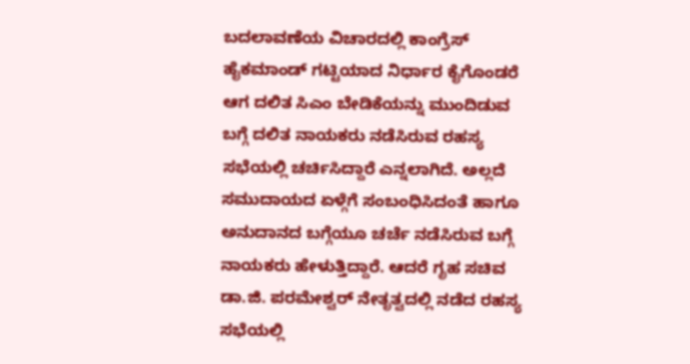ಬದಲಾವಣೆಯ ವಿಚಾರದಲ್ಲಿ ಕಾಂಗ್ರೆಸ್‌ ಹೈಕಮಾಂಡ್‌ ಗಟ್ಟಿಯಾದ ನಿರ್ಧಾರ ಕೈಗೊಂಡರೆ ಆಗ ದಲಿತ ಸಿಎಂ ಬೇಡಿಕೆಯನ್ನು ಮುಂದಿಡುವ ಬಗ್ಗೆ ದಲಿತ ನಾಯಕರು ನಡೆಸಿರುವ ರಹಸ್ಯ ಸಭೆಯಲ್ಲಿ ಚರ್ಚಿಸಿದ್ದಾರೆ ಎನ್ನಲಾಗಿದೆ. ಅಲ್ಲದೆ ಸಮುದಾಯದ ಏಳ್ಗೆಗೆ ಸಂಬಂಧಿಸಿದಂತೆ ಹಾಗೂ ಅನುದಾನದ ಬಗ್ಗೆಯೂ ಚರ್ಚೆ ನಡೆಸಿರುವ ಬಗ್ಗೆ ನಾಯಕರು ಹೇಳುತ್ತಿದ್ದಾರೆ. ಆದರೆ ಗೃಹ ಸಚಿವ ಡಾ.ಜಿ. ಪರಮೇಶ್ವರ್‌ ನೇತೃತ್ವದಲ್ಲಿ ನಡೆದ ರಹಸ್ಯ ಸಭೆಯಲ್ಲಿ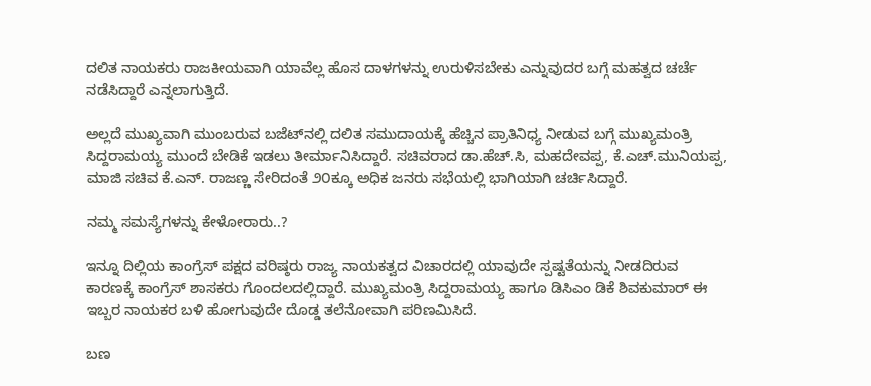ದಲಿತ ನಾಯಕರು ರಾಜಕೀಯವಾಗಿ ಯಾವೆಲ್ಲ ಹೊಸ ದಾಳಗಳನ್ನು ಉರುಳಿಸಬೇಕು ಎನ್ನುವುದರ ಬಗ್ಗೆ ಮಹತ್ವದ ಚರ್ಚೆ ನಡೆಸಿದ್ದಾರೆ ಎನ್ನಲಾಗುತ್ತಿದೆ.

ಅಲ್ಲದೆ ಮುಖ್ಯವಾಗಿ ಮುಂಬರುವ ಬಜೆಟ್‌ನಲ್ಲಿ ದಲಿತ ಸಮುದಾಯಕ್ಕೆ ಹೆಚ್ಚಿನ ಪ್ರಾತಿನಿಧ್ಯ ನೀಡುವ ಬಗ್ಗೆ ಮುಖ್ಯಮಂತ್ರಿ ಸಿದ್ದರಾಮಯ್ಯ ಮುಂದೆ ಬೇಡಿಕೆ ಇಡಲು ತೀರ್ಮಾನಿಸಿದ್ದಾರೆ. ಸಚಿವರಾದ ಡಾ.ಹೆಚ್.ಸಿ, ಮಹದೇವಪ್ಪ, ಕೆ.ಎಚ್.ಮುನಿಯಪ್ಪ, ಮಾಜಿ ಸಚಿವ ಕೆ.ಎನ್. ರಾಜಣ್ಣ ಸೇರಿದಂತೆ ೨೦ಕ್ಕೂ ಅಧಿಕ ಜನರು ಸಭೆಯಲ್ಲಿ ಭಾಗಿಯಾಗಿ ಚರ್ಚಿಸಿದ್ದಾರೆ.

ನಮ್ಮ ಸಮಸ್ಯೆಗಳನ್ನು ಕೇಳೋರಾರು..?

ಇನ್ನೂ ದಿಲ್ಲಿಯ ಕಾಂಗ್ರೆಸ್‌ ಪಕ್ಷದ ವರಿಷ್ಠರು ರಾಜ್ಯ ನಾಯಕತ್ವದ ವಿಚಾರದಲ್ಲಿ ಯಾವುದೇ ಸ್ಪಷ್ಟತೆಯನ್ನು ನೀಡದಿರುವ ಕಾರಣಕ್ಕೆ ಕಾಂಗ್ರೆಸ್‌ ಶಾಸಕರು ಗೊಂದಲದಲ್ಲಿದ್ದಾರೆ. ಮುಖ್ಯಮಂತ್ರಿ ಸಿದ್ದರಾಮಯ್ಯ ಹಾಗೂ ಡಿಸಿಎಂ ಡಿಕೆ ಶಿವಕುಮಾರ್‌ ಈ ಇಬ್ಬರ ನಾಯಕರ ಬಳಿ ಹೋಗುವುದೇ ದೊಡ್ಡ ತಲೆನೋವಾಗಿ ಪರಿಣಮಿಸಿದೆ.

ಬಣ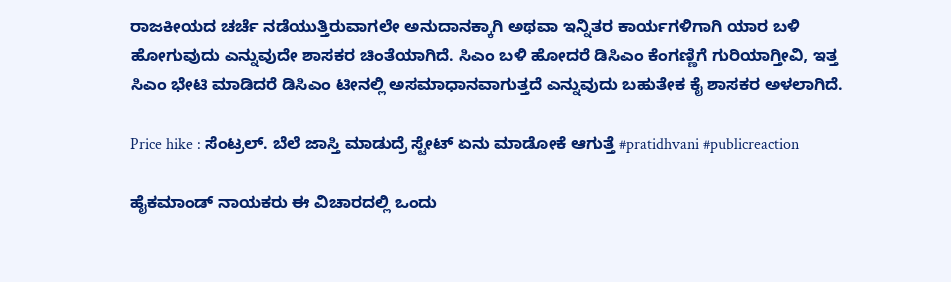ರಾಜಕೀಯದ ಚರ್ಚೆ ನಡೆಯುತ್ತಿರುವಾಗಲೇ ಅನುದಾನಕ್ಕಾಗಿ ಅಥವಾ ಇನ್ನಿತರ ಕಾರ್ಯಗಳಿಗಾಗಿ ಯಾರ ಬಳಿ ಹೋಗುವುದು ಎನ್ನುವುದೇ ಶಾಸಕರ ಚಿಂತೆಯಾಗಿದೆ. ಸಿಎಂ ಬಳಿ ಹೋದರೆ ಡಿಸಿಎಂ ಕೆಂಗಣ್ಣಿಗೆ ಗುರಿಯಾಗ್ತೀವಿ, ಇತ್ತ ಸಿಎಂ ಭೇಟಿ ಮಾಡಿದರೆ ಡಿಸಿಎಂ ಟೀನಲ್ಲಿ ಅಸಮಾಧಾನವಾಗುತ್ತದೆ ಎನ್ನುವುದು ಬಹುತೇಕ ಕೈ ಶಾಸಕರ ಅಳಲಾಗಿದೆ.

Price hike : ಸೆಂಟ್ರಲ್. ಬೆಲೆ ಜಾಸ್ತಿ ಮಾಡುದ್ರೆ ಸ್ಟೇಟ್ ಏನು ಮಾಡೋಕೆ ಆಗುತ್ತೆ #pratidhvani #publicreaction

ಹೈಕಮಾಂಡ್‌ ನಾಯಕರು ಈ ವಿಚಾರದಲ್ಲಿ ಒಂದು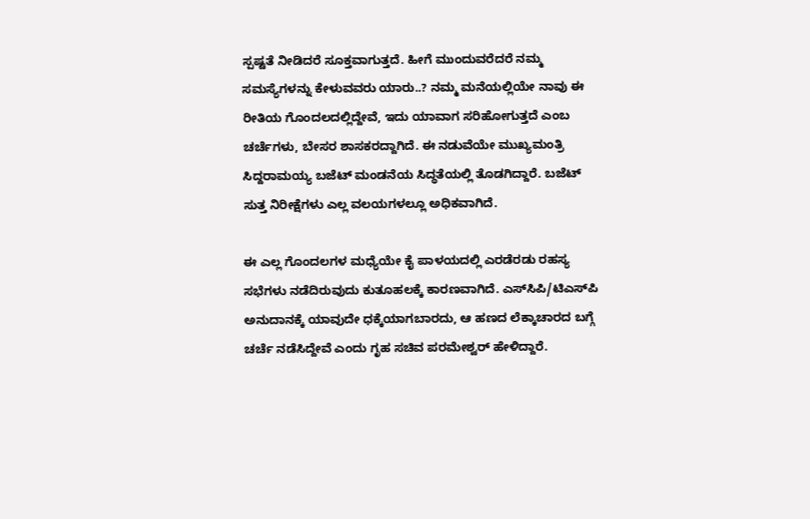ಸ್ಪಷ್ಟತೆ ನೀಡಿದರೆ ಸೂಕ್ತವಾಗುತ್ತದೆ. ಹೀಗೆ ಮುಂದುವರೆದರೆ ನಮ್ಮ ಸಮಸ್ಯೆಗಳನ್ನು ಕೇಳುವವರು ಯಾರು..? ನಮ್ಮ ಮನೆಯಲ್ಲಿಯೇ ನಾವು ಈ ರೀತಿಯ ಗೊಂದಲದಲ್ಲಿದ್ದೇವೆ, ಇದು ಯಾವಾಗ ಸರಿಹೋಗುತ್ತದೆ ಎಂಬ ಚರ್ಚೆಗಳು, ಬೇಸರ ಶಾಸಕರದ್ದಾಗಿದೆ. ಈ ನಡುವೆಯೇ ಮುಖ್ಯಮಂತ್ರಿ ಸಿದ್ದರಾಮಯ್ಯ ಬಜೆಟ್‌ ಮಂಡನೆಯ ಸಿದ್ಧತೆಯಲ್ಲಿ ತೊಡಗಿದ್ದಾರೆ. ಬಜೆಟ್‌ ಸುತ್ತ ನಿರೀಕ್ಷೆಗಳು ಎಲ್ಲ ವಲಯಗಳಲ್ಲೂ ಅಧಿಕವಾಗಿದೆ.

ಈ ಎಲ್ಲ ಗೊಂದಲಗಳ ಮಧ್ಯೆಯೇ ಕೈ ಪಾಳಯದಲ್ಲಿ ಎರಡೆರಡು ರಹಸ್ಯ ಸಭೆಗಳು ನಡೆದಿರುವುದು ಕುತೂಹಲಕ್ಕೆ ಕಾರಣವಾಗಿದೆ. ಎಸ್‌ಸಿಪಿ/ಟಿಎಸ್‌ಪಿ ಅನುದಾನಕ್ಕೆ ಯಾವುದೇ ಧಕ್ಕೆಯಾಗಬಾರದು, ಆ ಹಣದ ಲೆಕ್ಕಾಚಾರದ ಬಗ್ಗೆ ಚರ್ಚೆ ನಡೆಸಿದ್ದೇವೆ ಎಂದು ಗೃಹ ಸಚಿವ ಪರಮೇಶ್ವರ್‌ ಹೇಳಿದ್ದಾರೆ.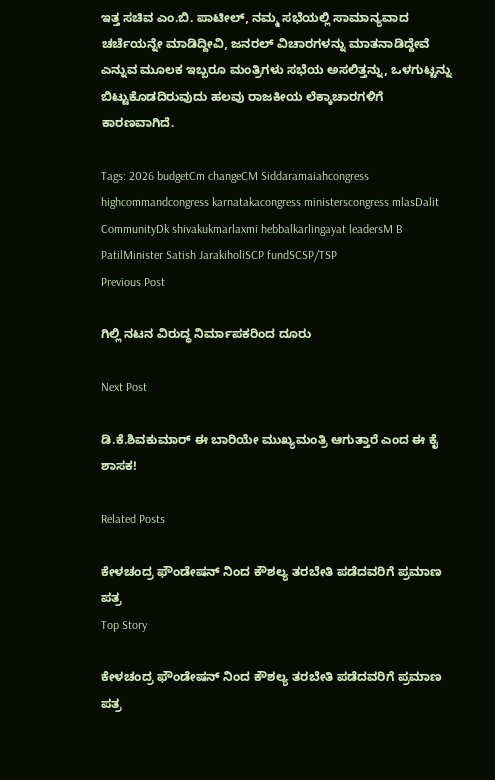ಇತ್ತ ಸಚಿವ ಎಂ.ಬಿ. ಪಾಟೀಲ್‌, ನಮ್ಮ ಸಭೆಯಲ್ಲಿ ಸಾಮಾನ್ಯವಾದ ಚರ್ಚೆಯನ್ನೇ ಮಾಡಿದ್ದೀವಿ, ಜನರಲ್‌ ವಿಚಾರಗಳನ್ನು ಮಾತನಾಡಿದ್ದೇವೆ ಎನ್ನುವ ಮೂಲಕ ಇಬ್ಬರೂ ಮಂತ್ರಿಗಳು ಸಭೆಯ ಅಸಲಿತ್ತನ್ನು, ಒಳಗುಟ್ಟನ್ನು ಬಿಟ್ಟುಕೊಡದಿರುವುದು ಹಲವು ರಾಜಕೀಯ ಲೆಕ್ಕಾಚಾರಗಳಿಗೆ ಕಾರಣವಾಗಿದೆ.

Tags: 2026 budgetCm changeCM Siddaramaiahcongress highcommandcongress karnatakacongress ministerscongress mlasDalit CommunityDk shivakukmarlaxmi hebbalkarlingayat leadersM B PatilMinister Satish JarakiholiSCP fundSCSP/TSP
Previous Post

ಗಿಲ್ಲಿ ನಟನ ವಿರುದ್ಧ ನಿರ್ಮಾಪಕರಿಂದ ದೂರು

Next Post

ಡಿ.ಕೆ.ಶಿವಕುಮಾರ್ ಈ ಬಾರಿಯೇ ಮುಖ್ಯಮಂತ್ರಿ ಆಗುತ್ತಾರೆ ಎಂದ ಈ ಕೈ ಶಾಸಕ!

Related Posts

ಕೇಳಚಂದ್ರ ಫೌಂಡೇಷನ್‌ ನಿಂದ ಕೌಶಲ್ಯ ತರಬೇತಿ ಪಡೆದವರಿಗೆ ಪ್ರಮಾಣ ಪತ್ರ
Top Story

ಕೇಳಚಂದ್ರ ಫೌಂಡೇಷನ್‌ ನಿಂದ ಕೌಶಲ್ಯ ತರಬೇತಿ ಪಡೆದವರಿಗೆ ಪ್ರಮಾಣ ಪತ್ರ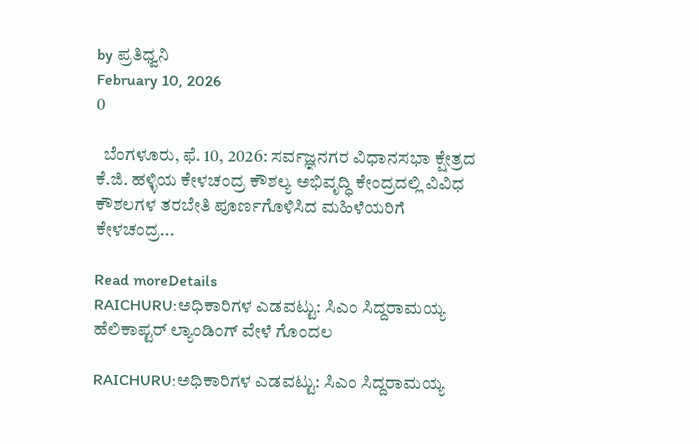by ಪ್ರತಿಧ್ವನಿ
February 10, 2026
0

  ಬೆಂಗಳೂರು, ಫೆ. 10, 2026: ಸರ್ವಜ್ಞನಗರ ವಿಧಾನಸಭಾ ಕ್ಷೇತ್ರದ ಕೆ.ಜಿ. ಹಳ್ಳಿಯ ಕೇಳಚಂದ್ರ ಕೌಶಲ್ಯ ಅಭಿವೃದ್ಧಿ ಕೇಂದ್ರದಲ್ಲಿ ವಿವಿಧ ಕೌಶಲಗಳ ತರಬೇತಿ ಪೂರ್ಣಗೊಳಿಸಿದ ಮಹಿಳೆಯರಿಗೆ ಕೇಳಚಂದ್ರ...

Read moreDetails
RAICHURU:ಅಧಿಕಾರಿಗಳ ಎಡವಟ್ಟು: ಸಿಎಂ ಸಿದ್ದರಾಮಯ್ಯ ಹೆಲಿಕಾಪ್ಟರ್ ಲ್ಯಾಂಡಿಂಗ್ ವೇಳೆ ಗೊಂದಲ

RAICHURU:ಅಧಿಕಾರಿಗಳ ಎಡವಟ್ಟು: ಸಿಎಂ ಸಿದ್ದರಾಮಯ್ಯ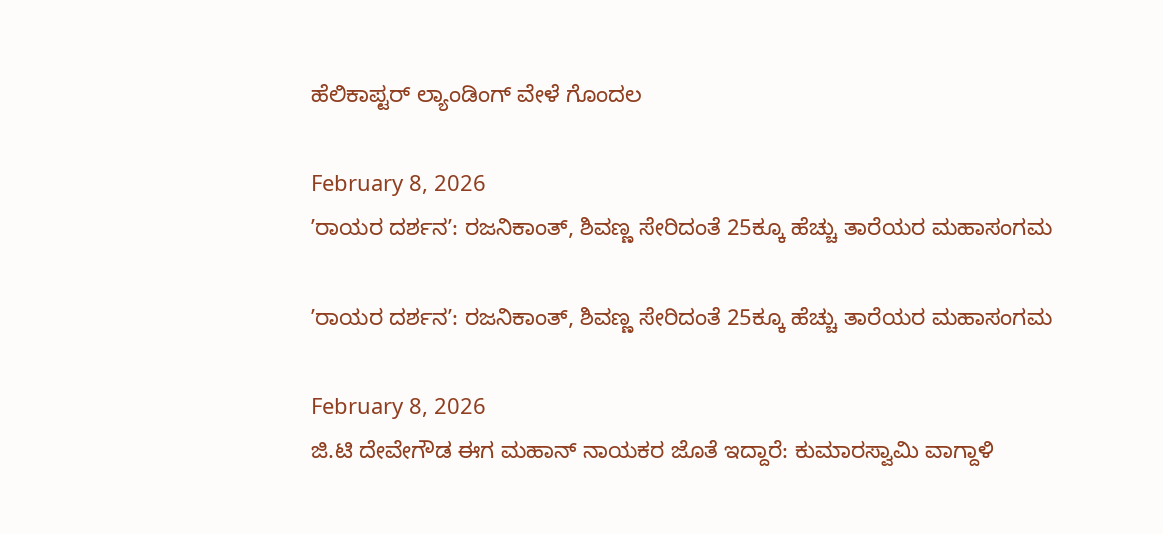ಹೆಲಿಕಾಪ್ಟರ್ ಲ್ಯಾಂಡಿಂಗ್ ವೇಳೆ ಗೊಂದಲ

February 8, 2026
ʼರಾಯರ ದರ್ಶನʼ: ರಜನಿಕಾಂತ್, ಶಿವಣ್ಣ ಸೇರಿದಂತೆ 25ಕ್ಕೂ ಹೆಚ್ಚು ತಾರೆಯರ ಮಹಾಸಂಗಮ

ʼರಾಯರ ದರ್ಶನʼ: ರಜನಿಕಾಂತ್, ಶಿವಣ್ಣ ಸೇರಿದಂತೆ 25ಕ್ಕೂ ಹೆಚ್ಚು ತಾರೆಯರ ಮಹಾಸಂಗಮ

February 8, 2026
ಜಿ.ಟಿ ದೇವೇಗೌಡ ಈಗ ಮಹಾನ್ ನಾಯಕರ ಜೊತೆ ಇದ್ದಾರೆ: ಕುಮಾರಸ್ವಾಮಿ ವಾಗ್ದಾಳಿ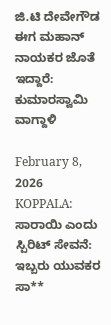ಜಿ.ಟಿ ದೇವೇಗೌಡ ಈಗ ಮಹಾನ್ ನಾಯಕರ ಜೊತೆ ಇದ್ದಾರೆ: ಕುಮಾರಸ್ವಾಮಿ ವಾಗ್ದಾಳಿ

February 8, 2026
KOPPALA: ಸಾರಾಯಿ ಎಂದು ಸ್ಪಿರಿಟ್ ಸೇವನೆ: ಇಬ್ಬರು ಯುವಕರ ಸಾ**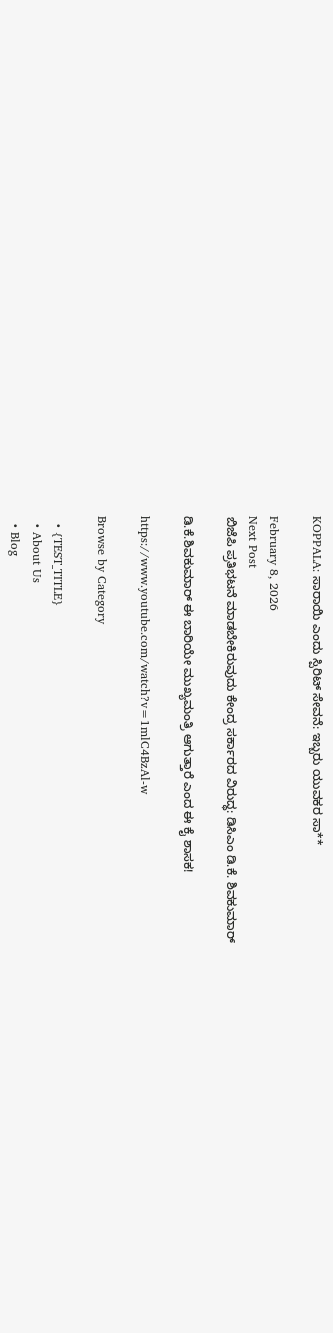KOPPALA: ಸಾರಾಯಿ ಎಂದು ಸ್ಪಿರಿಟ್ ಸೇವನೆ: ಇಬ್ಬರು ಯುವಕರ ಸಾ**

February 8, 2026
Next Post
ಬಿಜೆಪಿ ಪ್ರತಿಭಟನೆ ಮಾಡಬೇಕಿರುವುದು ಕೇಂದ್ರ ಸರ್ಕಾರದ ವಿರುದ್ಧ: ಡಿಸಿಎಂ ಡಿ.ಕೆ. ಶಿವಕುಮಾರ್

ಡಿ.ಕೆ.ಶಿವಕುಮಾರ್ ಈ ಬಾರಿಯೇ ಮುಖ್ಯಮಂತ್ರಿ ಆಗುತ್ತಾರೆ ಎಂದ ಈ ಕೈ ಶಾಸಕ!

https://www.youtube.com/watch?v=1mlC4BzAl-w

Browse by Category

  • {TEST_TITLE}
  • About Us
  • Blog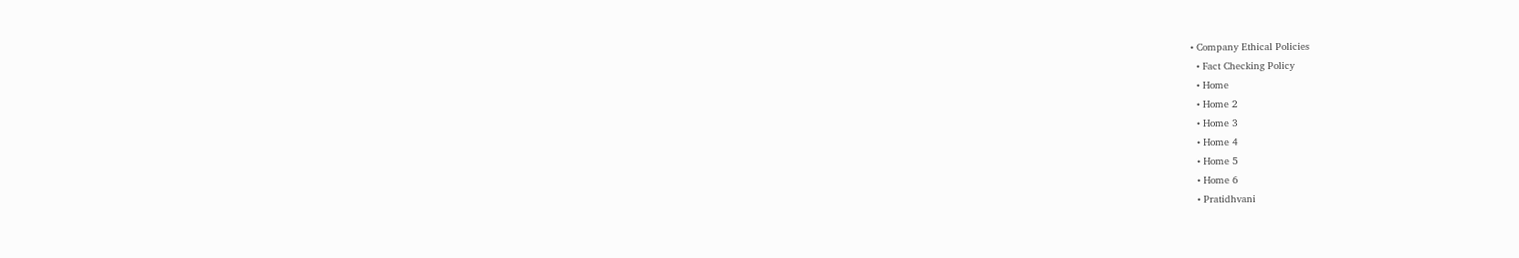• Company Ethical Policies
  • Fact Checking Policy
  • Home
  • Home 2
  • Home 3
  • Home 4
  • Home 5
  • Home 6
  • Pratidhvani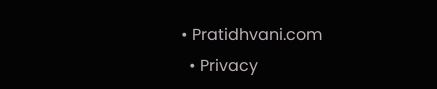• Pratidhvani.com
  • Privacy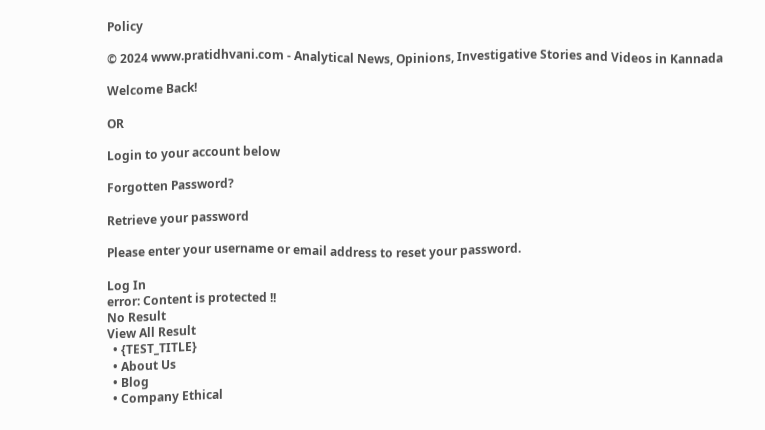Policy

© 2024 www.pratidhvani.com - Analytical News, Opinions, Investigative Stories and Videos in Kannada

Welcome Back!

OR

Login to your account below

Forgotten Password?

Retrieve your password

Please enter your username or email address to reset your password.

Log In
error: Content is protected !!
No Result
View All Result
  • {TEST_TITLE}
  • About Us
  • Blog
  • Company Ethical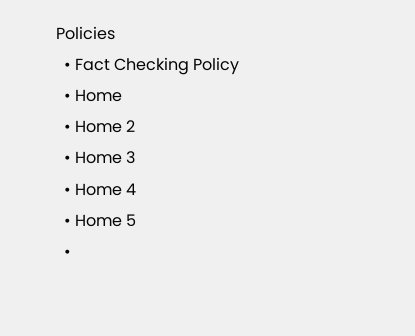Policies
  • Fact Checking Policy
  • Home
  • Home 2
  • Home 3
  • Home 4
  • Home 5
  •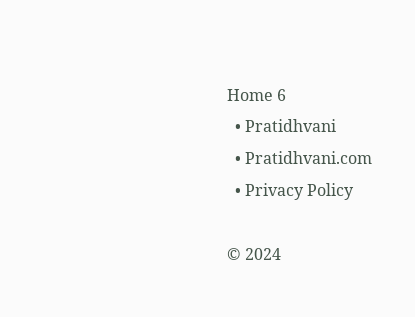Home 6
  • Pratidhvani
  • Pratidhvani.com
  • Privacy Policy

© 2024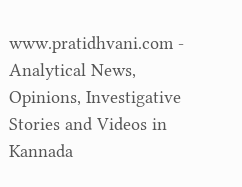www.pratidhvani.com - Analytical News, Opinions, Investigative Stories and Videos in Kannada